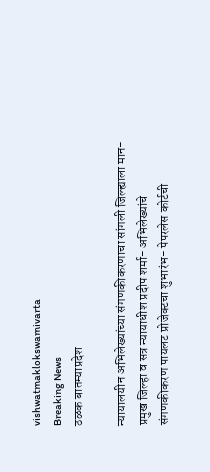vishwatmaklokswamivarta
Breaking News
ठळक बातम्याप्रदेश

न्यायालयीन अभिलेख्यांच्या संगणकीकरणाचा सांगली जिल्ह्याला मान- प्रमुख जिल्हा व सत्र न्यायाधीश प्रदीप शर्मा- अभिलेख्यांचे संगणकीकरण पायलट प्रोजेक्टचा शुभारंभ- पेपरलेस कोर्टची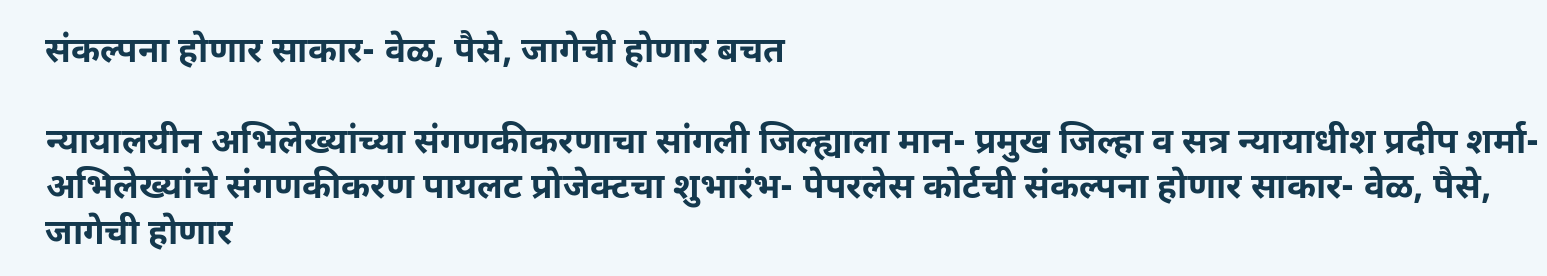संकल्पना होणार साकार- वेळ, पैसे, जागेची होणार बचत

न्यायालयीन अभिलेख्यांच्या संगणकीकरणाचा सांगली जिल्ह्याला मान- प्रमुख जिल्हा व सत्र न्यायाधीश प्रदीप शर्मा- अभिलेख्यांचे संगणकीकरण पायलट प्रोजेक्टचा शुभारंभ- पेपरलेस कोर्टची संकल्पना होणार साकार- वेळ, पैसे, जागेची होणार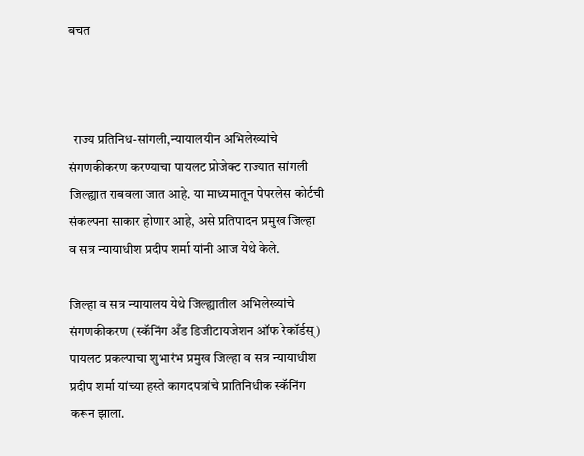बचत



  राज्य प्रतिनिध-सांगली,न्यायालयीन अभिलेख्यांचे संगणकीकरण करण्याचा पायलट प्रोजेक्ट राज्यात सांगली जिल्ह्यात राबवला जात आहे. या माध्यमातून पेपरलेस कोर्टची संकल्पना साकार होणार आहे, असे प्रतिपादन प्रमुख जिल्हा व सत्र न्यायाधीश प्रदीप शर्मा यांनी आज येथे केले.

जिल्हा व सत्र न्यायालय येथे जिल्ह्यातील अभिलेख्यांचे संगणकीकरण (स्कॅनिंग अँड डिजीटायजेशन ऑफ रेकॉर्डस्) पायलट प्रकल्पाचा शुभारंभ प्रमुख जिल्हा व सत्र न्यायाधीश प्रदीप शर्मा यांच्या हस्ते कागदपत्रांचे प्रातिनिधीक स्कॅनिंग करून झाला.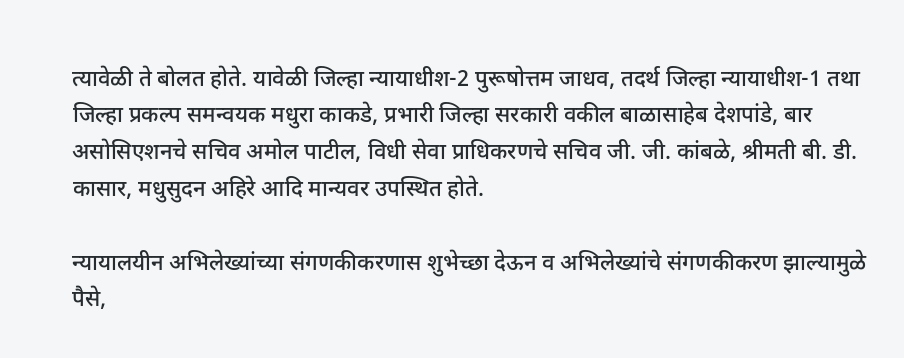त्यावेळी ते बोलत होते. यावेळी जिल्हा न्यायाधीश-2 पुरूषोत्तम जाधव, तदर्थ जिल्हा न्यायाधीश-1 तथा जिल्हा प्रकल्प समन्वयक मधुरा काकडे, प्रभारी जिल्हा सरकारी वकील बाळासाहेब देशपांडे, बार असोसिएशनचे सचिव अमोल पाटील, विधी सेवा प्राधिकरणचे सचिव जी. जी. कांबळे, श्रीमती बी. डी. कासार, मधुसुदन अहिरे आदि मान्यवर उपस्थित होते.

न्यायालयीन अभिलेख्यांच्या संगणकीकरणास शुभेच्छा देऊन व अभिलेख्यांचे संगणकीकरण झाल्यामुळे पैसे,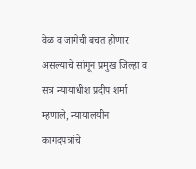वेळ व जागेची बचत होणार असल्याचे सांगून प्रमुख जिल्हा व सत्र न्यायाधीश प्रदीप शर्मा म्हणाले, न्यायालयीन कागदपत्रांचे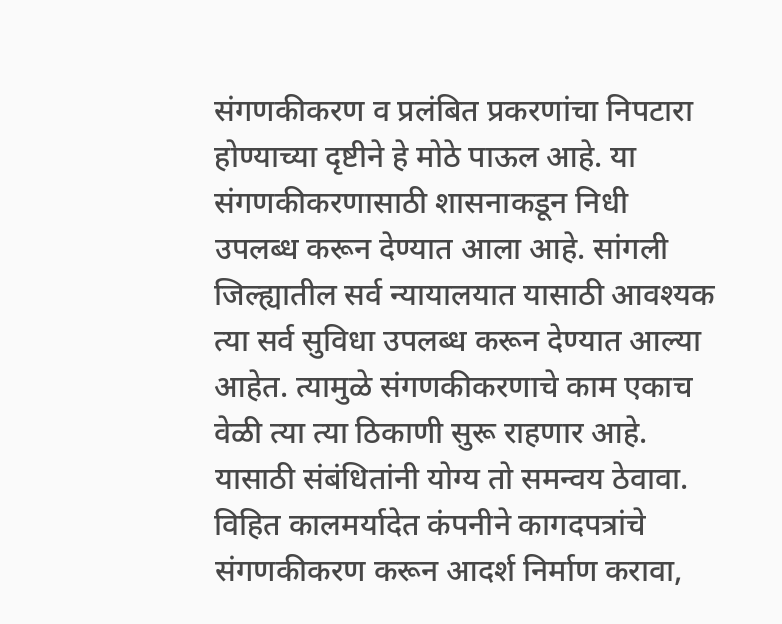संगणकीकरण व प्रलंबित प्रकरणांचा निपटारा होण्याच्या दृष्टीने हे मोठे पाऊल आहे. या संगणकीकरणासाठी शासनाकडून निधी उपलब्ध करून देण्यात आला आहे. सांगली जिल्ह्यातील सर्व न्यायालयात यासाठी आवश्यक त्या सर्व सुविधा उपलब्ध करून देण्यात आल्या आहेत. त्यामुळे संगणकीकरणाचे काम एकाच वेळी त्या त्या ठिकाणी सुरू राहणार आहे. यासाठी संबंधितांनी योग्य तो समन्वय ठेवावा. विहित कालमर्यादेत कंपनीने कागदपत्रांचे संगणकीकरण करून आदर्श निर्माण करावा,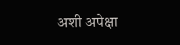अशी अपेक्षा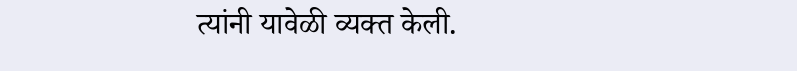त्यांनी यावेळी व्यक्त केली.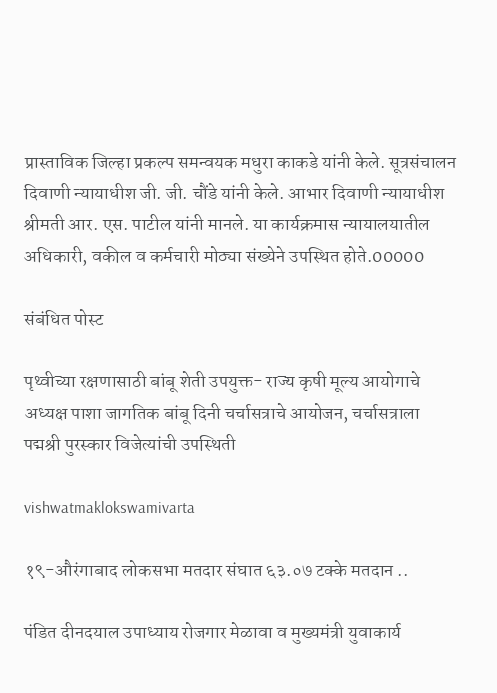प्रास्ताविक जिल्हा प्रकल्प समन्वयक मधुरा काकडे यांनी केले. सूत्रसंचालन दिवाणी न्यायाधीश जी. जी. चौंडे यांनी केले. आभार दिवाणी न्यायाधीश श्रीमती आर. एस. पाटील यांनी मानले. या कार्यक्रमास न्यायालयातील अधिकारी, वकील व कर्मचारी मोठ्या संख्येने उपस्थित होते.00000

संबंधित पोस्ट

पृथ्वीच्या रक्षणासाठी बांबू शेती उपयुक्त- राज्य कृषी मूल्य आयोगाचे अध्यक्ष पाशा जागतिक बांबू दिनी चर्चासत्राचे आयोजन, चर्चासत्राला पद्मश्री पुरस्कार विजेत्यांची उपस्थिती

vishwatmaklokswamivarta

१९-औरंगाबाद लोकसभा मतदार संघात ६३.०७ टक्के मतदान ..

पंडित दीनदयाल उपाध्याय रोजगार मेळावा व मुख्यमंत्री युवाकार्य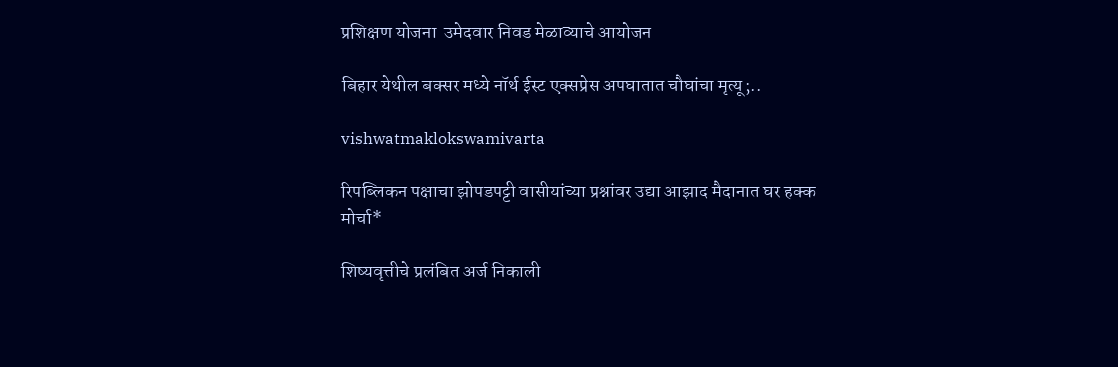प्रशिक्षण योजना  उमेदवार निवड मेळाव्याचे आयोजन

बिहार येथील बक्सर मध्ये नॉर्थ ईस्ट एक्सप्रेस अपघातात चौघांचा मृत्यू;..

vishwatmaklokswamivarta

रिपब्लिकन पक्षाचा झोपडपट्टी वासीयांच्या प्रश्नांवर उद्या आझाद मैदानात घर हक्क मोर्चा*

शिष्यवृत्तीचे प्रलंबित अर्ज निकाली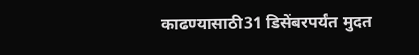काढण्यासाठी31 डिसेंबरपर्यंत मुदत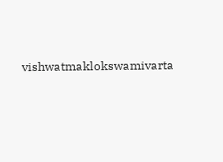vishwatmaklokswamivarta